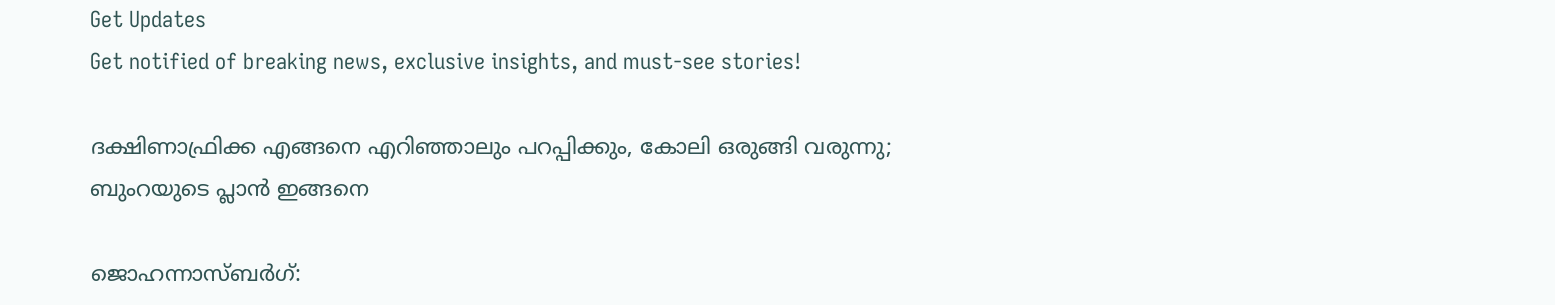Get Updates
Get notified of breaking news, exclusive insights, and must-see stories!

ദക്ഷിണാഫ്രിക്ക എങ്ങനെ എറിഞ്ഞാലും പറപ്പിക്കും, കോലി ഒരുങ്ങി വരുന്നു; ബുംറയുടെ പ്ലാന്‍ ഇങ്ങനെ

ജൊഹന്നാസ്ബര്‍ഗ്: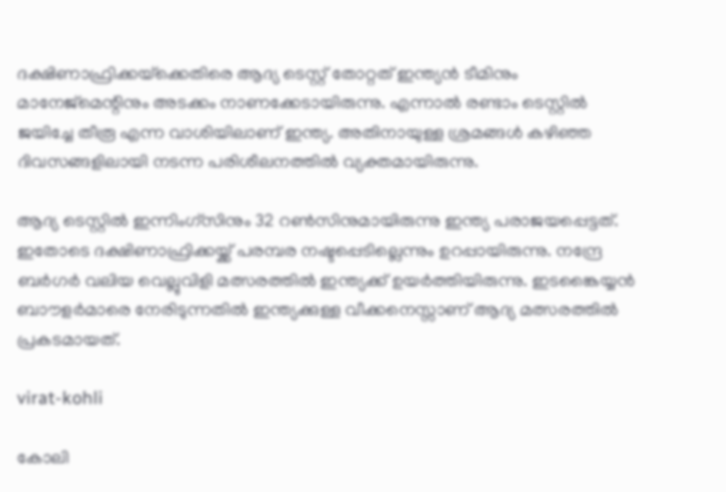ദക്ഷിണാഫ്രിക്കയ്‌ക്കെതിരെ ആദ്യ ടെസ്റ്റ് തോറ്റത് ഇന്ത്യന്‍ ടീമിനും മാനേജ്‌മെന്റിനും അടക്കം നാണക്കേടായിരുന്നു. എന്നാല്‍ രണ്ടാം ടെസ്റ്റില്‍ ജയിച്ചേ തീരൂ എന്ന വാശിയിലാണ് ഇന്ത്യ. അതിനായുള്ള ശ്രമങ്ങള്‍ കഴിഞ്ഞ ദിവസങ്ങളിലായി നടന്ന പരിശീലനത്തില്‍ വ്യക്തമായിരുന്നു.

ആദ്യ ടെസ്റ്റില്‍ ഇന്നിംഗ്‌സിനും 32 റണ്‍സിനുമായിരുന്നു ഇന്ത്യ പരാജയപ്പെട്ടത്. ഇതോടെ ദക്ഷിണാഫ്രിക്കയ്ക്ക് പരമ്പര നഷ്ടപ്പെടില്ലെന്നും ഉറപ്പായിരുന്നു. നന്ദ്രേ ബര്‍ഗര്‍ വലിയ വെല്ലുവിളി മത്സരത്തില്‍ ഇന്ത്യക്ക് ഉയര്‍ത്തിയിരുന്നു. ഇടങ്കൈയ്യന്‍ ബാൗളര്‍മാരെ നേരിടുന്നതില്‍ ഇന്ത്യക്കുള്ള വീക്കനെസ്സാണ് ആദ്യ മത്സരത്തില്‍ പ്രകടമായത്.

virat-kohli

കോലി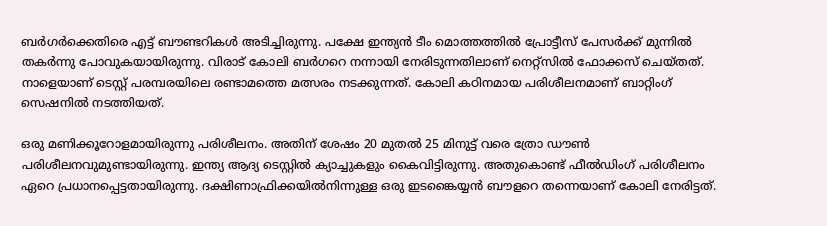ബര്‍ഗര്‍ക്കെതിരെ എട്ട് ബൗണ്ടറികള്‍ അടിച്ചിരുന്നു. പക്ഷേ ഇന്ത്യന്‍ ടീം മൊത്തത്തില്‍ പ്രോട്ടീസ് പേസര്‍ക്ക് മുന്നില്‍ തകര്‍ന്നു പോവുകയായിരുന്നു. വിരാട് കോലി ബര്‍ഗറെ നന്നായി നേരിടുന്നതിലാണ് നെറ്റ്‌സില്‍ ഫോക്കസ് ചെയ്തത്. നാളെയാണ് ടെസ്റ്റ് പരമ്പരയിലെ രണ്ടാമത്തെ മത്സരം നടക്കുന്നത്. കോലി കഠിനമായ പരിശീലനമാണ് ബാറ്റിംഗ് സെഷനില്‍ നടത്തിയത്.

ഒരു മണിക്കൂറോളമായിരുന്നു പരിശീലനം. അതിന് ശേഷം 20 മുതല്‍ 25 മിനുട്ട് വരെ ത്രോ ഡൗണ്‍ പരിശീലനവുമുണ്ടായിരുന്നു. ഇന്ത്യ ആദ്യ ടെസ്റ്റില്‍ ക്യാച്ചുകളും കൈവിട്ടിരുന്നു. അതുകൊണ്ട് ഫീല്‍ഡിംഗ് പരിശീലനം ഏറെ പ്രധാനപ്പെട്ടതായിരുന്നു. ദക്ഷിണാഫ്രിക്കയില്‍നിന്നുള്ള ഒരു ഇടങ്കൈയ്യന്‍ ബൗളറെ തന്നെയാണ് കോലി നേരിട്ടത്.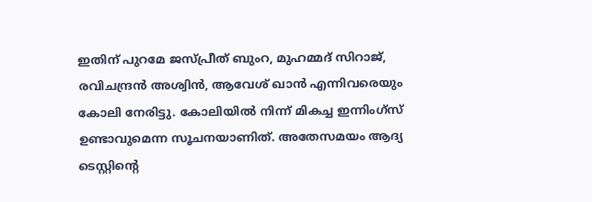ഇതിന് പുറമേ ജസ്പ്രീത് ബുംറ, മുഹമ്മദ് സിറാജ്, രവിചന്ദ്രന്‍ അശ്വിന്‍, ആവേശ് ഖാന്‍ എന്നിവരെയും കോലി നേരിട്ടു. കോലിയില്‍ നിന്ന് മികച്ച ഇന്നിംഗ്‌സ് ഉണ്ടാവുമെന്ന സൂചനയാണിത്. അതേസമയം ആദ്യ ടെസ്റ്റിന്റെ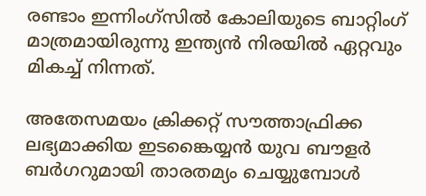രണ്ടാം ഇന്നിംഗ്‌സില്‍ കോലിയുടെ ബാറ്റിംഗ് മാത്രമായിരുന്നു ഇന്ത്യന്‍ നിരയില്‍ ഏറ്റവും മികച്ച് നിന്നത്.

അതേസമയം ക്രിക്കറ്റ് സൗത്താഫ്രിക്ക ലഭ്യമാക്കിയ ഇടങ്കൈയ്യന്‍ യുവ ബൗളര്‍ ബര്‍ഗറുമായി താരതമ്യം ചെയ്യുമ്പോള്‍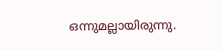ഒന്നുമല്ലായിരുന്നു.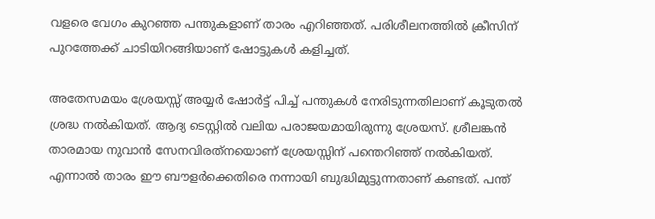വളരെ വേഗം കുറഞ്ഞ പന്തുകളാണ് താരം എറിഞ്ഞത്. പരിശീലനത്തില്‍ ക്രീസിന് പുറത്തേക്ക് ചാടിയിറങ്ങിയാണ് ഷോട്ടുകള്‍ കളിച്ചത്.

അതേസമയം ശ്രേയസ്സ് അയ്യര്‍ ഷോര്‍ട്ട് പിച്ച് പന്തുകള്‍ നേരിടുന്നതിലാണ് കൂടുതല്‍ ശ്രദ്ധ നല്‍കിയത്. ആദ്യ ടെസ്റ്റില്‍ വലിയ പരാജയമായിരുന്നു ശ്രേയസ്. ശ്രീലങ്കന്‍ താരമായ നുവാന്‍ സേനവിരത്‌നയൊണ് ശ്രേയസ്സിന് പന്തെറിഞ്ഞ് നല്‍കിയത്. എന്നാല്‍ താരം ഈ ബൗളര്‍ക്കെതിരെ നന്നായി ബുദ്ധിമുട്ടുന്നതാണ് കണ്ടത്. പന്ത്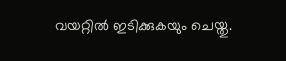വയറ്റില്‍ ഇടിക്കുകയും ചെയ്തു.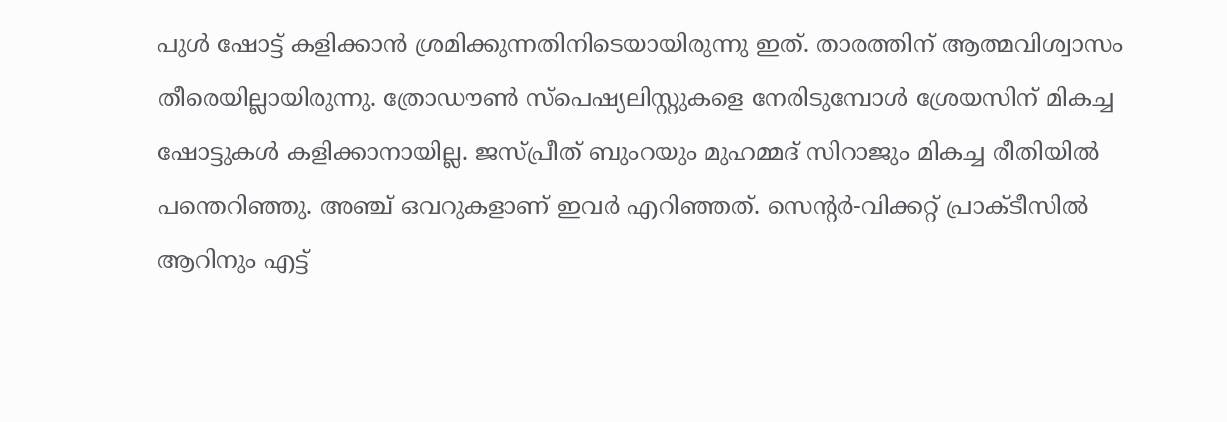പുള്‍ ഷോട്ട് കളിക്കാന്‍ ശ്രമിക്കുന്നതിനിടെയായിരുന്നു ഇത്. താരത്തിന് ആത്മവിശ്വാസം തീരെയില്ലായിരുന്നു. ത്രോഡൗണ്‍ സ്‌പെഷ്യലിസ്റ്റുകളെ നേരിടുമ്പോള്‍ ശ്രേയസിന് മികച്ച ഷോട്ടുകള്‍ കളിക്കാനായില്ല. ജസ്പ്രീത് ബുംറയും മുഹമ്മദ് സിറാജും മികച്ച രീതിയില്‍ പന്തെറിഞ്ഞു. അഞ്ച് ഒവറുകളാണ് ഇവര്‍ എറിഞ്ഞത്. സെന്റര്‍-വിക്കറ്റ് പ്രാക്ടീസില്‍ ആറിനും എട്ട്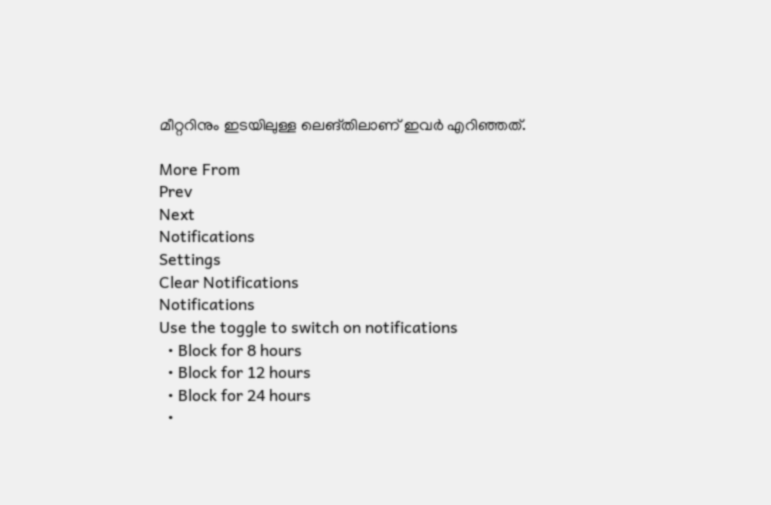മീറ്ററിനും ഇടയിലുള്ള ലെങ്തിലാണ് ഇവര്‍ എറിഞ്ഞത്.

More From
Prev
Next
Notifications
Settings
Clear Notifications
Notifications
Use the toggle to switch on notifications
  • Block for 8 hours
  • Block for 12 hours
  • Block for 24 hours
  •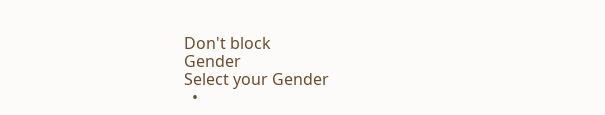Don't block
Gender
Select your Gender
  •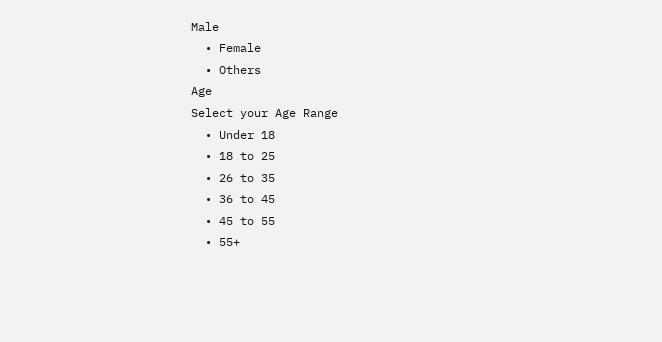Male
  • Female
  • Others
Age
Select your Age Range
  • Under 18
  • 18 to 25
  • 26 to 35
  • 36 to 45
  • 45 to 55
  • 55+